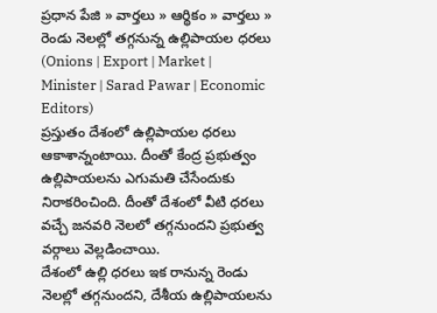ప్రధాన పేజి » వార్తలు » ఆర్థికం » వార్తలు » రెండు నెలల్లో తగ్గనున్న ఉల్లిపాయల ధరలు (Onions | Export | Market | Minister | Sarad Pawar | Economic Editors)
ప్రస్తుతం దేశంలో ఉల్లిపాయల ధరలు ఆకాశాన్నంటాయి. దీంతో కేంద్ర ప్రభుత్వం ఉల్లిపాయలను ఎగుమతి చేసేందుకు నిరాకరించింది. దీంతో దేశంలో వీటి ధరలు వచ్చే జనవరి నెలలో తగ్గనుందని ప్రభుత్వ వర్గాలు వెల్లడించాయి.
దేశంలో ఉల్లి ధరలు ఇక రానున్న రెండు నెలల్లో తగ్గనుందని, దేశీయ ఉల్లిపాయలను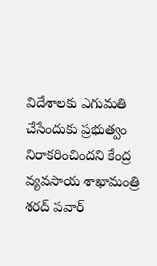విదేశాలకు ఎగుమతి చేసేందుకు ప్రభుత్వం నిరాకరించిందని కేంద్ర వ్యవసాయ శాఖామంత్రి శరద్ పవార్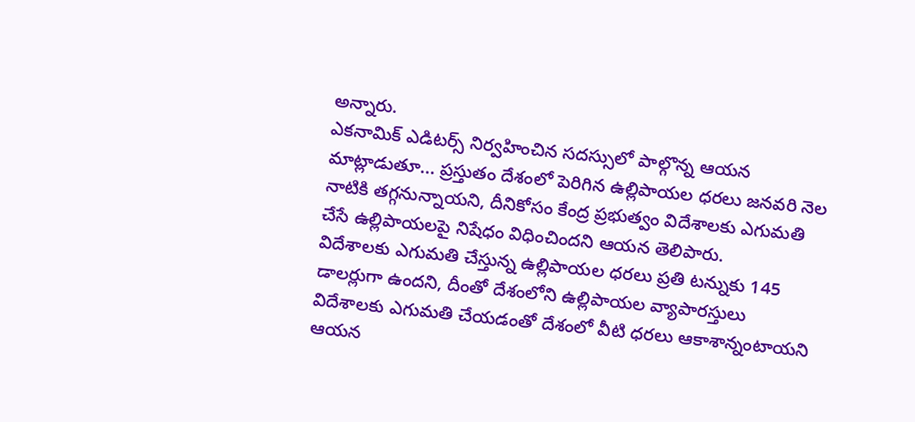అన్నారు.
ఎకనామిక్ ఎడిటర్స్ నిర్వహించిన సదస్సులో పాల్గొన్న ఆయన మాట్లాడుతూ... ప్రస్తుతం దేశంలో పెరిగిన ఉల్లిపాయల ధరలు జనవరి నెల నాటికి తగ్గనున్నాయని, దీనికోసం కేంద్ర ప్రభుత్వం విదేశాలకు ఎగుమతి చేసే ఉల్లిపాయలపై నిషేధం విధించిందని ఆయన తెలిపారు.
విదేశాలకు ఎగుమతి చేస్తున్న ఉల్లిపాయల ధరలు ప్రతి టన్నుకు 145 డాలర్లుగా ఉందని, దీంతో దేశంలోని ఉల్లిపాయల వ్యాపారస్తులు విదేశాలకు ఎగుమతి చేయడంతో దేశంలో వీటి ధరలు ఆకాశాన్నంటాయని ఆయన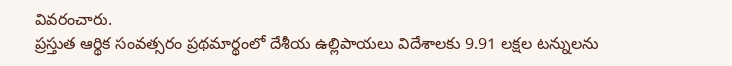వివరంచారు.
ప్రస్తుత ఆర్థిక సంవత్సరం ప్రథమార్థంలో దేశీయ ఉల్లిపాయలు విదేశాలకు 9.91 లక్షల టన్నులను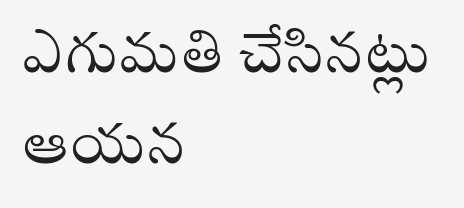ఎగుమతి చేసినట్లు ఆయన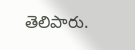తెలిపారు.